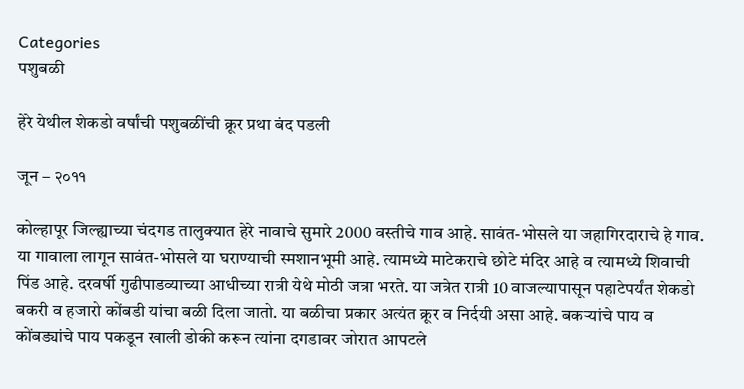Categories
पशुबळी

हेरे येथील शेकडो वर्षांची पशुबळींची क्रूर प्रथा बंद पडली

जून – २०११

कोल्हापूर जिल्ह्याच्या चंदगड तालुक्यात हेरे नावाचे सुमारे 2000 वस्तीचे गाव आहे. सावंत-भोसले या जहागिरदाराचे हे गाव. या गावाला लागून सावंत-भोसले या घराण्याची स्मशानभूमी आहे. त्यामध्ये माटेकराचे छोटे मंदिर आहे व त्यामध्ये शिवाची पिंड आहे. दरवर्षी गुढीपाडव्याच्या आधीच्या रात्री येथे मोठी जत्रा भरते. या जत्रेत रात्री 10 वाजल्यापासून पहाटेपर्यंत शेकडो बकरी व हजारो कोंबडी यांचा बळी दिला जातो. या बळीचा प्रकार अत्यंत क्रूर व निर्दयी असा आहे. बकर्‍यांचे पाय व कोंबड्यांचे पाय पकडून खाली डोकी करून त्यांना दगडावर जोरात आपटले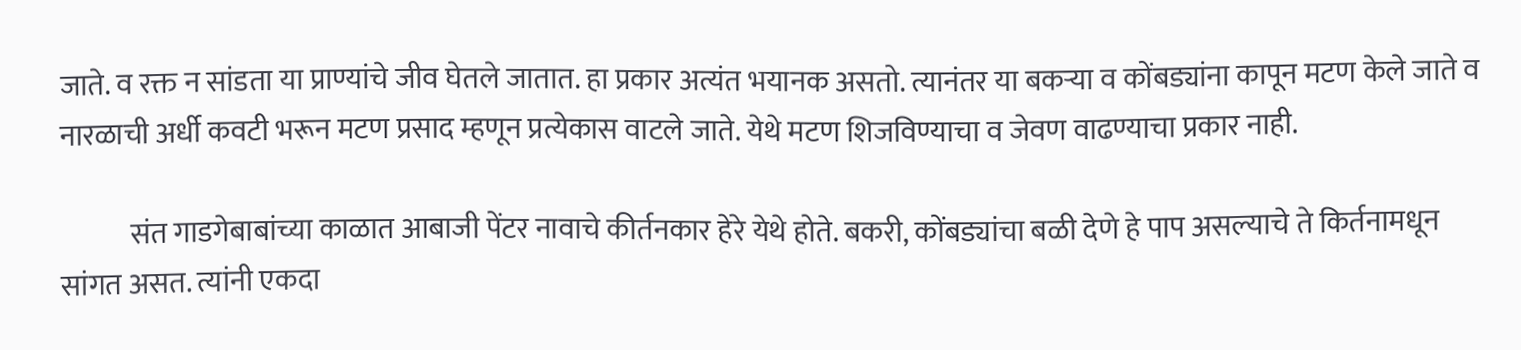जाते. व रक्त न सांडता या प्राण्यांचे जीव घेतले जातात. हा प्रकार अत्यंत भयानक असतो. त्यानंतर या बकर्‍या व कोंबड्यांना कापून मटण केले जाते व नारळाची अर्धी कवटी भरून मटण प्रसाद म्हणून प्रत्येकास वाटले जाते. येथे मटण शिजविण्याचा व जेवण वाढण्याचा प्रकार नाही.

            संत गाडगेबाबांच्या काळात आबाजी पेंटर नावाचे कीर्तनकार हेरे येथे होते. बकरी, कोंबड्यांचा बळी देणे हे पाप असल्याचे ते किर्तनामधून सांगत असत. त्यांनी एकदा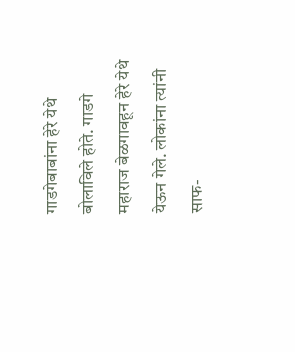गाडगेबाबांना हेरे येथे बोलाविले होते. गाडगे महाराज बेळगावहून हेरे येथे येऊन गेले. लोकांना त्यांनी साफ-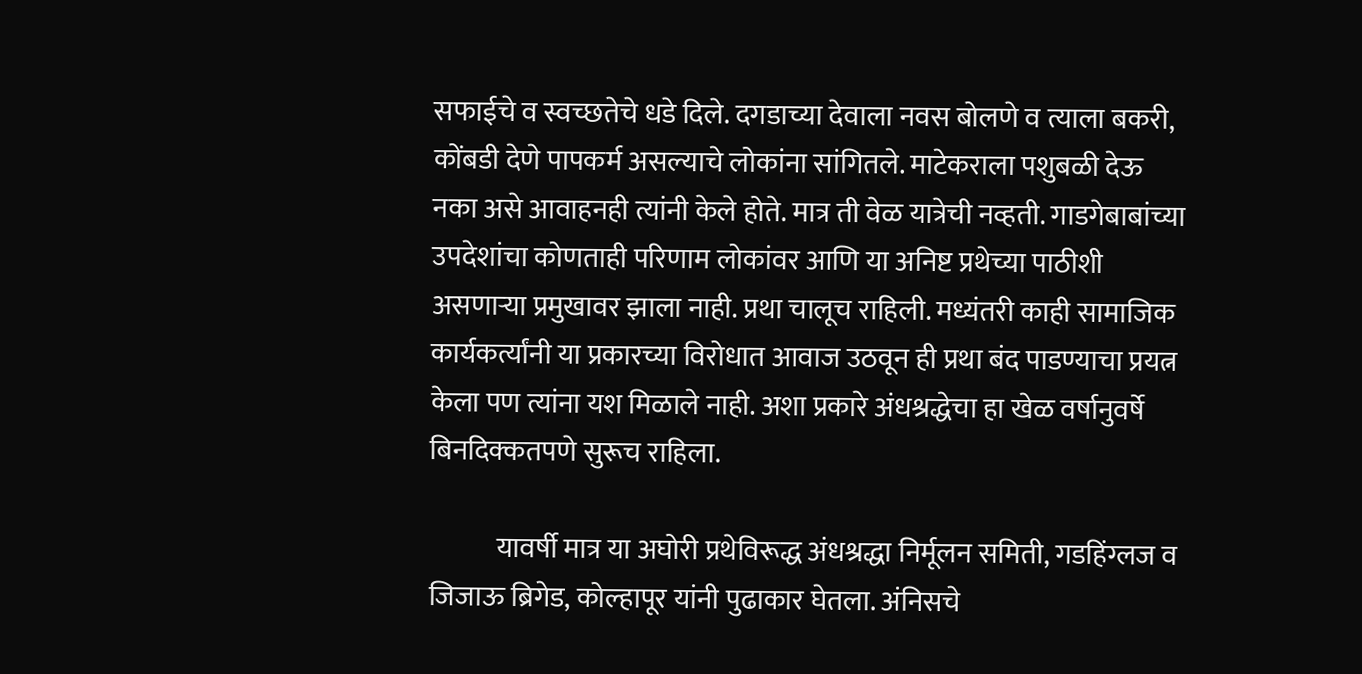सफाईचे व स्वच्छतेचे धडे दिले. दगडाच्या देवाला नवस बोलणे व त्याला बकरी, कोंबडी देणे पापकर्म असल्याचे लोकांना सांगितले. माटेकराला पशुबळी देऊ नका असे आवाहनही त्यांनी केले होते. मात्र ती वेळ यात्रेची नव्हती. गाडगेबाबांच्या उपदेशांचा कोणताही परिणाम लोकांवर आणि या अनिष्ट प्रथेच्या पाठीशी असणार्‍या प्रमुखावर झाला नाही. प्रथा चालूच राहिली. मध्यंतरी काही सामाजिक कार्यकर्त्यांनी या प्रकारच्या विरोधात आवाज उठवून ही प्रथा बंद पाडण्याचा प्रयत्न केला पण त्यांना यश मिळाले नाही. अशा प्रकारे अंधश्रद्धेचा हा खेळ वर्षानुवर्षे बिनदिक्कतपणे सुरूच राहिला.

            यावर्षी मात्र या अघोरी प्रथेविरूद्ध अंधश्रद्धा निर्मूलन समिती, गडहिंग्लज व जिजाऊ ब्रिगेड, कोल्हापूर यांनी पुढाकार घेतला. अंनिसचे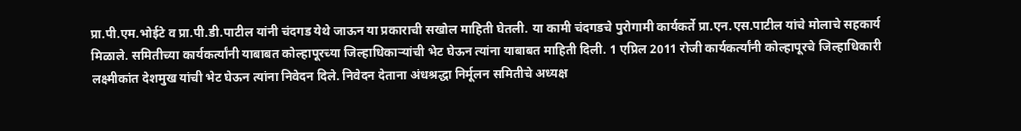प्रा.पी.एम.भोईटे व प्रा.पी.डी.पाटील यांनी चंदगड येथे जाऊन या प्रकाराची सखोल माहिती घेतली. या कामी चंदगडचे पुरोगामी कार्यकर्ते प्रा.एन.एस.पाटील यांचे मोलाचे सहकार्य मिळाले. समितीच्या कार्यकर्त्यांनी याबाबत कोल्हापूरच्या जिल्हाधिकार्‍यांची भेट घेऊन त्यांना याबाबत माहिती दिली. 1 एप्रिल 2011 रोजी कार्यकर्त्यांनी कोल्हापूरचे जिल्हाधिकारी लक्ष्मीकांत देशमुख यांची भेट घेऊन त्यांना निवेदन दिले. निवेदन देताना अंधश्रद्धा निर्मूलन समितीचे अध्यक्ष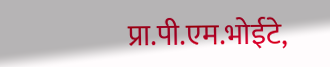प्रा.पी.एम.भोईटे,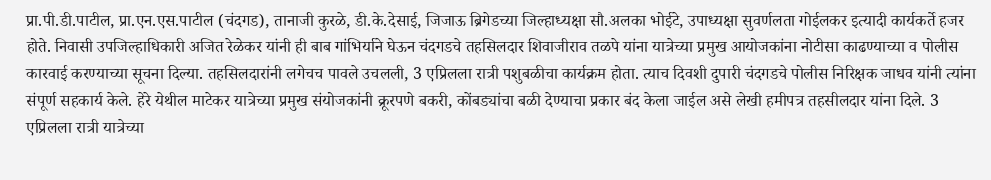प्रा.पी.डी.पाटील, प्रा.एन.एस.पाटील (चंदगड), तानाजी कुरळे, डी.के.देसाई, जिजाऊ ब्रिगेडच्या जिल्हाध्यक्षा सौ.अलका भोईटे, उपाध्यक्षा सुवर्णलता गोईलकर इत्यादी कार्यकर्ते हजर होते. निवासी उपजिल्हाधिकारी अजित रेळेकर यांनी ही बाब गांभिर्याने घेऊन चंदगडचे तहसिलदार शिवाजीराव तळपे यांना यात्रेच्या प्रमुख आयोजकांना नोटीसा काढण्याच्या व पोलीस कारवाई करण्याच्या सूचना दिल्या. तहसिलदारांनी लगेचच पावले उचलली, 3 एप्रिलला रात्री पशुबळीचा कार्यक्रम होता. त्याच दिवशी दुपारी चंदगडचे पोलीस निरिक्षक जाधव यांनी त्यांना संपूर्ण सहकार्य केले. हेरे येथील माटेकर यात्रेच्या प्रमुख संयोजकांनी क्रूरपणे बकरी, कोंबड्यांचा बळी देण्याचा प्रकार बंद केला जाईल असे लेखी हमीपत्र तहसीलदार यांना दिले. 3 एप्रिलला रात्री यात्रेच्या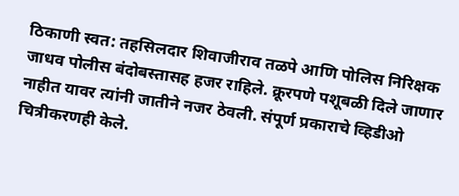ठिकाणी स्वत: तहसिलदार शिवाजीराव तळपे आणि पोलिस निरिक्षक जाधव पोलीस बंदोबस्तासह हजर राहिले. क्रूरपणे पशूबळी दिले जाणार नाहीत यावर त्यांनी जातीने नजर ठेवली. संपूर्ण प्रकाराचे व्हिडीओ चित्रीकरणही केले.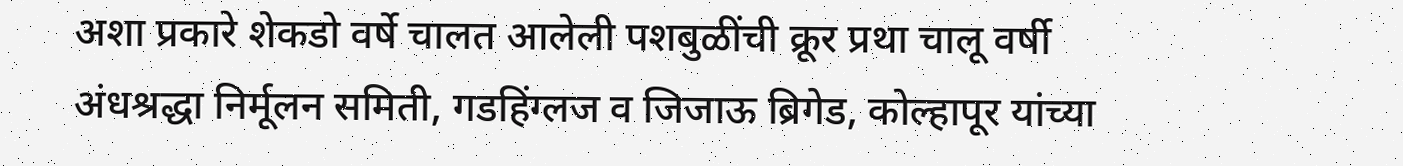अशा प्रकारे शेकडो वर्षे चालत आलेली पशबुळींची क्रूर प्रथा चालू वर्षी अंधश्रद्धा निर्मूलन समिती, गडहिंग्लज व जिजाऊ ब्रिगेड, कोल्हापूर यांच्या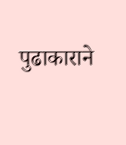पुढाकाराने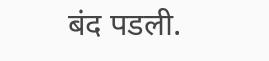बंद पडली.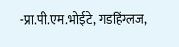-प्रा.पी.एम.भोईटे, गडहिंग्लज,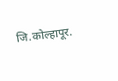जि.कोल्हापूर.